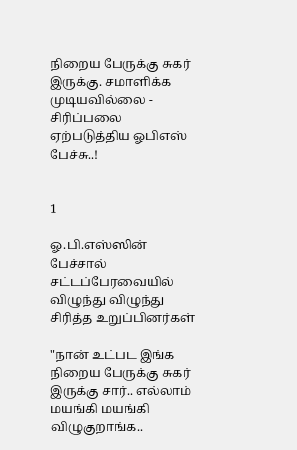நிறைய பேருக்கு சுகர் இருக்கு. சமாளிக்க முடியவில்லை - சிரிப்பலை ஏற்படுத்திய ஓபிஎஸ் பேச்சு..!


1

ஓ.பி.எஸ்ஸின் பேச்சால் சட்டப்பேரவையில் விழுந்து விழுந்து சிரித்த உறுப்பினர்கள்

"நான் உட்பட இங்க நிறைய பேருக்கு சுகர் இருக்கு சார்.. எல்லாம் மயங்கி மயங்கி விழுகுறாங்க..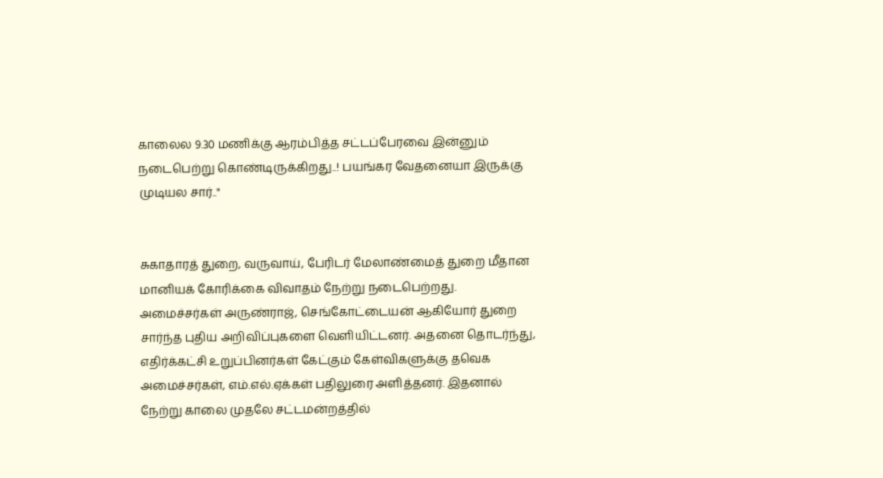காலைல 9.30 மணிக்கு ஆரம்பித்த சட்டப்பேரவை இன்னும் நடைபெற்று கொண்டிருக்கிறது..! பயங்கர வேதனையா இருக்கு முடியல சார்.."


சுகாதாரத் துறை, வருவாய், பேரிடர் மேலாண்மைத் துறை மீதான மானியக் கோரிக்கை விவாதம் நேற்று நடைபெற்றது. அமைச்சர்கள் அருண்ராஜ், செங்கோட்டையன் ஆகியோர் துறை சார்ந்த புதிய அறிவிப்புகளை வெளியிட்டனர். அதனை தொடர்ந்து, எதிர்க்கட்சி உறுப்பினர்கள் கேட்கும் கேள்விகளுக்கு தவெக அமைச்சர்கள், எம்.எல்.ஏக்கள் பதிலுரை அளித்தனர். இதனால் நேற்று காலை முதலே சட்டமன்றத்தில்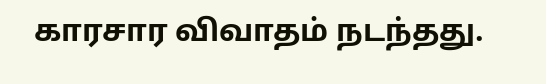காரசார விவாதம் நடந்தது.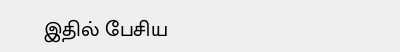இதில் பேசிய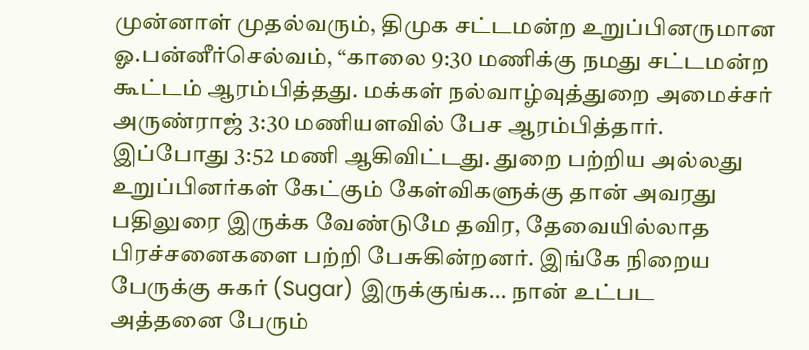முன்னாள் முதல்வரும், திமுக சட்டமன்ற உறுப்பினருமான ஓ.பன்னீர்செல்வம், “காலை 9:30 மணிக்கு நமது சட்டமன்ற கூட்டம் ஆரம்பித்தது. மக்கள் நல்வாழ்வுத்துறை அமைச்சர் அருண்ராஜ் 3:30 மணியளவில் பேச ஆரம்பித்தார். இப்போது 3:52 மணி ஆகிவிட்டது. துறை பற்றிய அல்லது உறுப்பினர்கள் கேட்கும் கேள்விகளுக்கு தான் அவரது பதிலுரை இருக்க வேண்டுமே தவிர, தேவையில்லாத பிரச்சனைகளை பற்றி பேசுகின்றனர். இங்கே நிறைய பேருக்கு சுகர் (Sugar) இருக்குங்க... நான் உட்பட அத்தனை பேரும்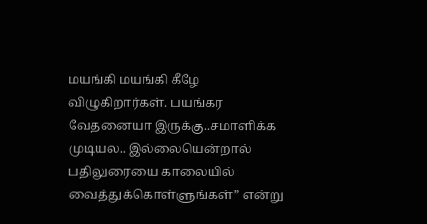மயங்கி மயங்கி கீழே விழுகிறார்கள். பயங்கர வேதனையா இருக்கு..சமாளிக்க முடியல.. இல்லையென்றால் பதிலுரையை காலையில் வைத்துக்கொள்ளுங்கள்” என்று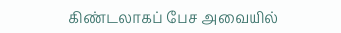கிண்டலாகப் பேச அவையில்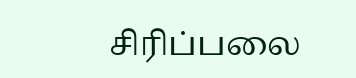சிரிப்பலை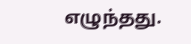எழுந்தது.